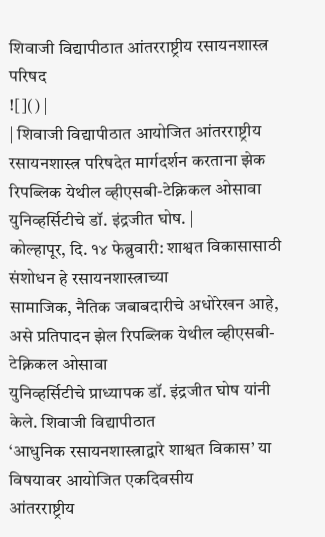शिवाजी विद्यापीठात आंतरराष्ट्रीय रसायनशास्त्र परिषद
![]() |
| शिवाजी विद्यापीठात आयोजित आंतरराष्ट्रीय रसायनशास्त्र परिषदेत मार्गदर्शन करताना झेक रिपब्लिक येथील व्हीएसबी-टेक्निकल ओसावा युनिव्हर्सिटीचे डॉ. इंद्रजीत घोष. |
कोल्हापूर, दि. १४ फेब्रुवारी: शाश्वत विकासासाठी संशोधन हे रसायनशास्त्राच्या
सामाजिक, नैतिक जबाबदारीचे अधोरेखन आहे, असे प्रतिपादन झेल रिपब्लिक येथील व्हीएसबी- टेक्निकल ओसावा
युनिव्हर्सिटीचे प्राध्यापक डॉ. इंद्रजीत घोष यांनी केले. शिवाजी विद्यापीठात
‘आधुनिक रसायनशास्त्राद्वारे शाश्वत विकास’ या विषयावर आयोजित एकदिवसीय
आंतरराष्ट्रीय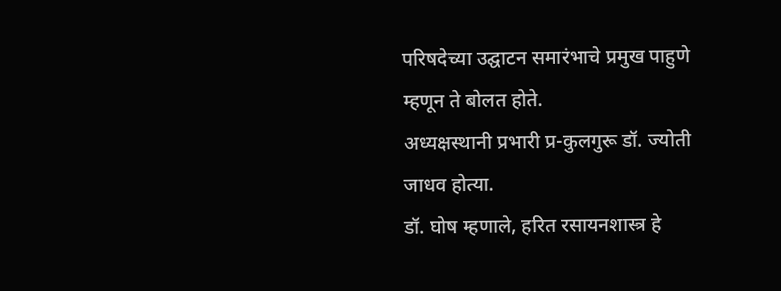परिषदेच्या उद्घाटन समारंभाचे प्रमुख पाहुणे म्हणून ते बोलत होते.
अध्यक्षस्थानी प्रभारी प्र-कुलगुरू डॉ. ज्योती जाधव होत्या.
डॉ. घोष म्हणाले, हरित रसायनशास्त्र हे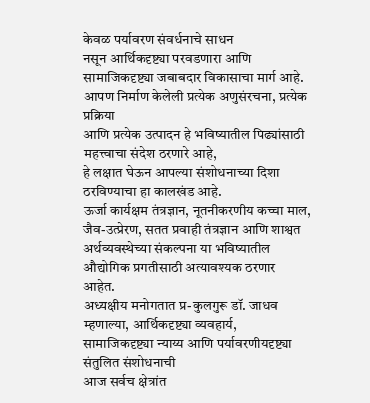केवळ पर्यावरण संवर्धनाचे साधन
नसून आर्थिकदृष्ट्या परवडणारा आणि सामाजिकदृष्ट्या जबाबदार विकासाचा मार्ग आहे.
आपण निर्माण केलेली प्रत्येक अणुसंरचना, प्रत्येक प्रक्रिया
आणि प्रत्येक उत्पादन हे भविष्यातील पिढ्यांसाठी महत्त्वाचा संदेश ठरणारे आहे,
हे लक्षात घेऊन आपल्या संशोधनाच्या दिशा ठरविण्याचा हा कालखंड आहे.
ऊर्जा कार्यक्षम तंत्रज्ञान, नूतनीकरणीय कच्चा माल, जैव-उत्प्रेरण, सतत प्रवाही तंत्रज्ञान आणि शाश्वत
अर्थव्यवस्थेच्या संकल्पना या भविष्यातील औद्योगिक प्रगतीसाठी अत्यावश्यक ठरणार
आहेत.
अध्यक्षीय मनोगतात प्र-कुलगुरू डॉ. जाधव म्हणाल्या, आर्थिकदृष्ट्या व्यवहार्य,
सामाजिकदृष्ट्या न्याय्य आणि पर्यावरणीयदृष्ट्या संतुलित संशोधनाची
आज सर्वच क्षेत्रांत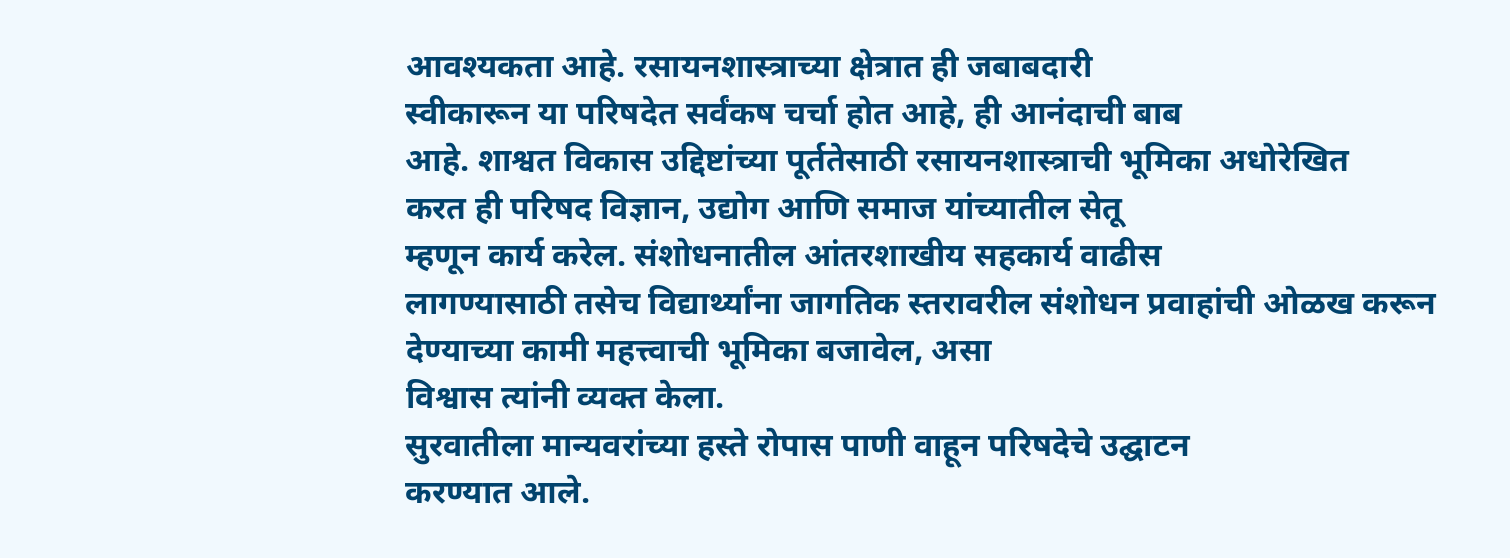आवश्यकता आहे. रसायनशास्त्राच्या क्षेत्रात ही जबाबदारी
स्वीकारून या परिषदेत सर्वंकष चर्चा होत आहे, ही आनंदाची बाब
आहे. शाश्वत विकास उद्दिष्टांच्या पूर्ततेसाठी रसायनशास्त्राची भूमिका अधोरेखित
करत ही परिषद विज्ञान, उद्योग आणि समाज यांच्यातील सेतू
म्हणून कार्य करेल. संशोधनातील आंतरशाखीय सहकार्य वाढीस
लागण्यासाठी तसेच विद्यार्थ्यांना जागतिक स्तरावरील संशोधन प्रवाहांची ओळख करून
देण्याच्या कामी महत्त्वाची भूमिका बजावेल, असा
विश्वास त्यांनी व्यक्त केला.
सुरवातीला मान्यवरांच्या हस्ते रोपास पाणी वाहून परिषदेचे उद्घाटन
करण्यात आले.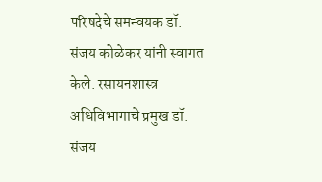परिषदेचे समन्वयक डॉ. संजय कोळेकर यांनी स्वागत केले. रसायनशास्त्र
अधिविभागाचे प्रमुख डॉ. संजय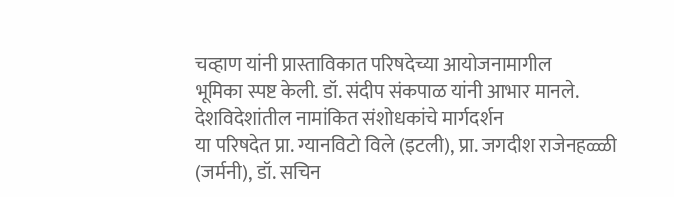चव्हाण यांनी प्रास्ताविकात परिषदेच्या आयोजनामागील
भूमिका स्पष्ट केली. डॉ. संदीप संकपाळ यांनी आभार मानले.
देशविदेशांतील नामांकित संशोधकांचे मार्गदर्शन
या परिषदेत प्रा. ग्यानविटो विले (इटली), प्रा. जगदीश राजेनहळ्ळी
(जर्मनी), डॉ. सचिन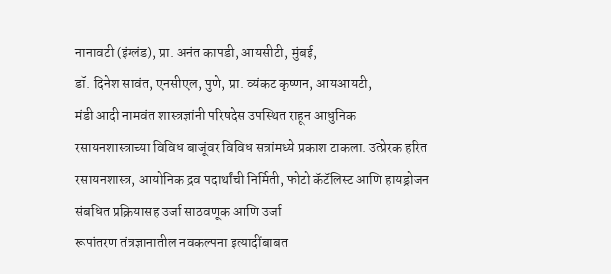नानावटी (इंग्लंड), प्रा. अनंत कापडी, आयसीटी, मुंबई,
डॉ. दिनेश सावंत, एनसीएल, पुणे, प्रा. व्यंकट कृष्णन, आयआयटी,
मंडी आदी नामवंत शास्त्रज्ञांनी परिषदेस उपस्थित राहून आधुनिक
रसायनशास्त्राच्या विविध बाजूंवर विविध सत्रांमध्ये प्रकाश टाकला. उत्प्रेरक हरित
रसायनशास्त्र, आयोनिक द्रव पदार्थांची निर्मिती, फोटो कॅटॅलिस्ट आणि हायड्रोजन संबधित प्रक्रियासह उर्जा साठवणूक आणि उर्जा
रूपांतरण तंत्रज्ञानातील नवकल्पना इत्यादींबाबत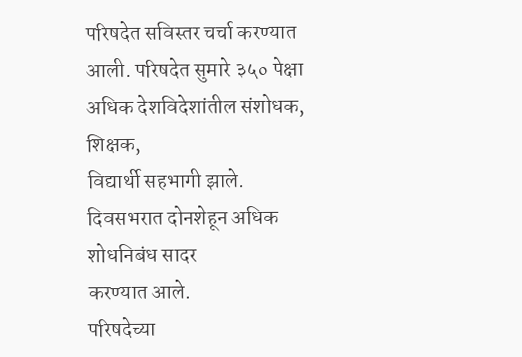परिषदेत सविस्तर चर्चा करण्यात
आली. परिषदेत सुमारे ३५० पेक्षा अधिक देशविदेशांतील संशोधक, शिक्षक,
विद्यार्थी सहभागी झाले. दिवसभरात दोनशेहून अधिक शोधनिबंध सादर
करण्यात आले.
परिषदेच्या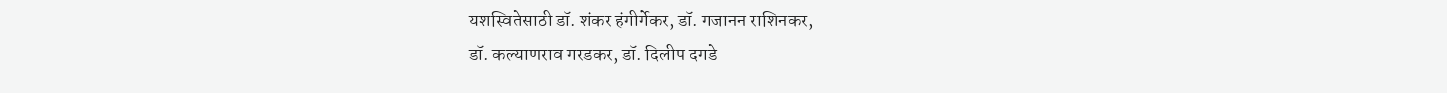यशस्वितेसाठी डॉ. शंकर हंगीर्गेकर, डॉ. गजानन राशिनकर,
डॉ. कल्याणराव गरडकर, डॉ. दिलीप दगडे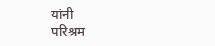यांनी
परिश्रम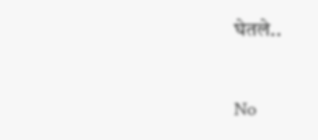घेतले..


No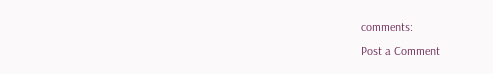comments:
Post a Comment